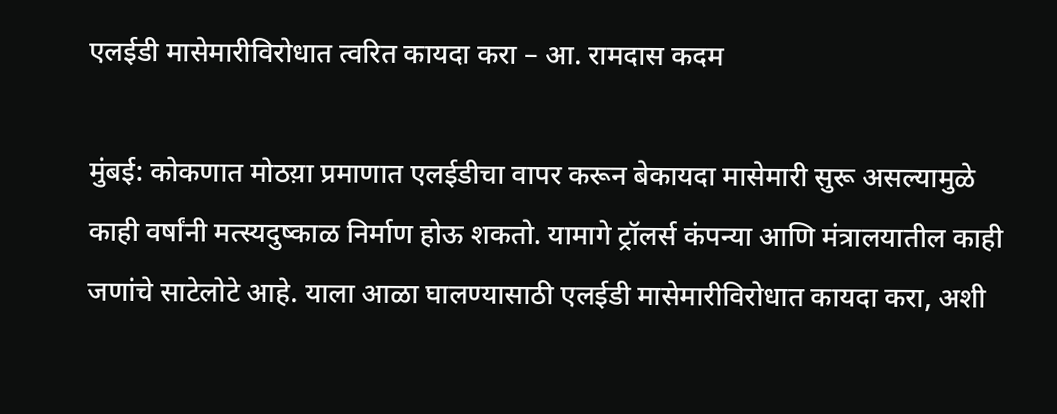एलईडी मासेमारीविरोधात त्वरित कायदा करा – आ. रामदास कदम

मुंबई: कोकणात मोठय़ा प्रमाणात एलईडीचा वापर करून बेकायदा मासेमारी सुरू असल्यामुळे काही वर्षांनी मत्स्यदुष्काळ निर्माण होऊ शकतो. यामागे ट्रॉलर्स कंपन्या आणि मंत्रालयातील काही जणांचे साटेलोटे आहे. याला आळा घालण्यासाठी एलईडी मासेमारीविरोधात कायदा करा, अशी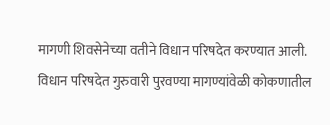मागणी शिवसेनेच्या वतीने विधान परिषदेत करण्यात आली. विधान परिषदेत गुरुवारी पुरवण्या मागण्यांवेळी कोकणातील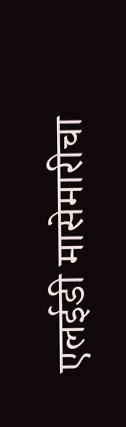एलईडी मासेमारीचा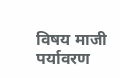विषय माजी पर्यावरण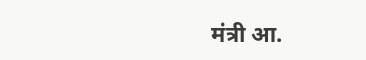मंत्री आ.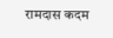रामदास कदम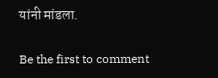यांनी मांडला.

Be the first to comment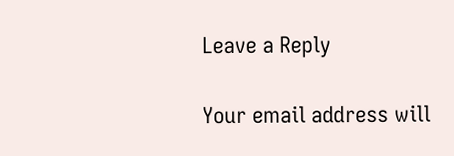Leave a Reply

Your email address will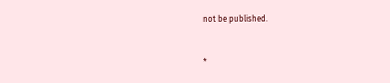not be published.


*